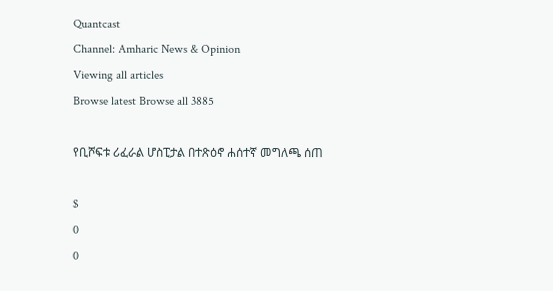Quantcast
Channel: Amharic News & Opinion
Viewing all articles
Browse latest Browse all 3885

የቢሾፍቱ ሪፈራል ሆስፒታል በተጽዕኖ ሐሰተኛ መግለጫ ሰጠ

$
0
0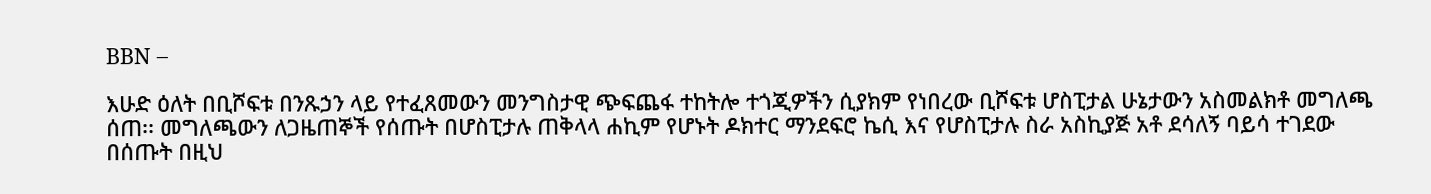BBN –

እሁድ ዕለት በቢሾፍቱ በንጹኃን ላይ የተፈጸመውን መንግስታዊ ጭፍጨፋ ተከትሎ ተጎጂዎችን ሲያክም የነበረው ቢሾፍቱ ሆስፒታል ሁኔታውን አስመልክቶ መግለጫ ሰጠ፡፡ መግለጫውን ለጋዜጠኞች የሰጡት በሆስፒታሉ ጠቅላላ ሐኪም የሆኑት ዶክተር ማንደፍሮ ኬሲ እና የሆስፒታሉ ስራ አስኪያጅ አቶ ደሳለኝ ባይሳ ተገደው በሰጡት በዚህ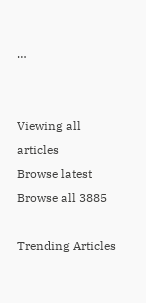…


Viewing all articles
Browse latest Browse all 3885

Trending Articles